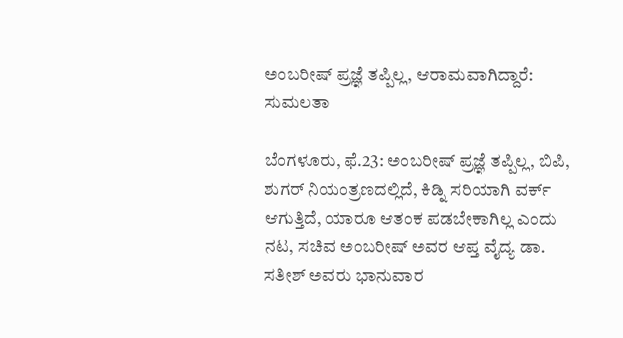ಅಂಬರೀಷ್ ಪ್ರಜ್ಞೆ ತಪ್ಪಿಲ್ಲ, ಆರಾಮವಾಗಿದ್ದಾರೆ: ಸುಮಲತಾ

ಬೆಂಗಳೂರು, ಫೆ.23: ಅಂಬರೀಷ್ ಪ್ರಜ್ಞೆ ತಪ್ಪಿಲ್ಲ, ಬಿಪಿ, ಶುಗರ್ ನಿಯಂತ್ರಣದಲ್ಲಿದೆ, ಕಿಡ್ನಿ ಸರಿಯಾಗಿ ವರ್ಕ್ ಆಗುತ್ತಿದೆ, ಯಾರೂ ಆತಂಕ ಪಡಬೇಕಾಗಿಲ್ಲ ಎಂದು ನಟ, ಸಚಿವ ಅಂಬರೀಷ್ ಅವರ ಆಪ್ತ ವೈದ್ಯ ಡಾ. ಸತೀಶ್ ಅವರು ಭಾನುವಾರ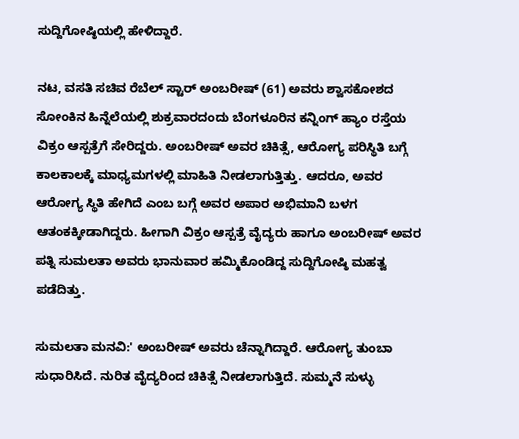ಸುದ್ದಿಗೋಷ್ಠಿಯಲ್ಲಿ ಹೇಳಿದ್ದಾರೆ.

ನಟ, ವಸತಿ ಸಚಿವ ರೆಬೆಲ್ ಸ್ಟಾರ್ ಅಂಬರೀಷ್ (61) ಅವರು ಶ್ವಾಸಕೋಶದ ಸೋಂಕಿನ ಹಿನ್ನೆಲೆಯಲ್ಲಿ ಶುಕ್ರವಾರದಂದು ಬೆಂಗಳೂರಿನ ಕನ್ನಿಂಗ್ ಹ್ಯಾಂ ರಸ್ತೆಯ ವಿಕ್ರಂ ಆಸ್ಪತ್ರೆಗೆ ಸೇರಿದ್ದರು. ಅಂಬರೀಷ್ ಅವರ ಚಿಕಿತ್ಸೆ, ಆರೋಗ್ಯ ಪರಿಸ್ಥಿತಿ ಬಗ್ಗೆ ಕಾಲಕಾಲಕ್ಕೆ ಮಾಧ್ಯಮಗಳಲ್ಲಿ ಮಾಹಿತಿ ನೀಡಲಾಗುತ್ತಿತ್ತು. ಆದರೂ, ಅವರ ಆರೋಗ್ಯ ಸ್ಥಿತಿ ಹೇಗಿದೆ ಎಂಬ ಬಗ್ಗೆ ಅವರ ಅಪಾರ ಅಭಿಮಾನಿ ಬಳಗ ಆತಂಕಕ್ಕೀಡಾಗಿದ್ದರು. ಹೀಗಾಗಿ ವಿಕ್ರಂ ಆಸ್ಪತ್ರೆ ವೈದ್ಯರು ಹಾಗೂ ಅಂಬರೀಷ್ ಅವರ ಪತ್ನಿ ಸುಮಲತಾ ಅವರು ಭಾನುವಾರ ಹಮ್ಮಿಕೊಂಡಿದ್ದ ಸುದ್ದಿಗೋಷ್ಠಿ ಮಹತ್ವ ಪಡೆದಿತ್ತು.

ಸುಮಲತಾ ಮನವಿ:' ಅಂಬರೀಷ್ ಅವರು ಚೆನ್ನಾಗಿದ್ದಾರೆ. ಆರೋಗ್ಯ ತುಂಬಾ ಸುಧಾರಿಸಿದೆ. ನುರಿತ ವೈದ್ಯರಿಂದ ಚಿಕಿತ್ಸೆ ನೀಡಲಾಗುತ್ತಿದೆ. ಸುಮ್ಮನೆ ಸುಳ್ಳು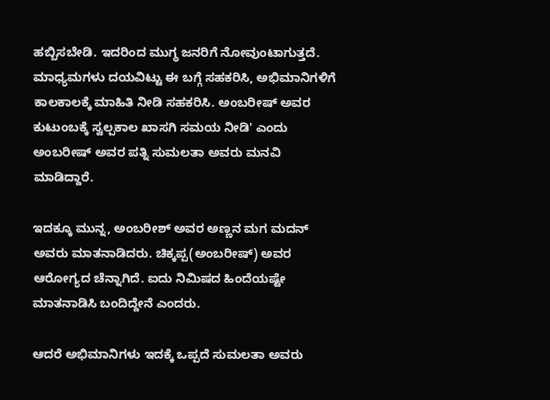ಹಬ್ಬಿಸಬೇಡಿ. ಇದರಿಂದ ಮುಗ್ಧ ಜನರಿಗೆ ನೋವುಂಟಾಗುತ್ತದೆ. ಮಾಧ್ಯಮಗಳು ದಯವಿಟ್ಟು ಈ ಬಗ್ಗೆ ಸಹಕರಿಸಿ, ಅಭಿಮಾನಿಗಳಿಗೆ ಕಾಲಕಾಲಕ್ಕೆ ಮಾಹಿತಿ ನೀಡಿ ಸಹಕರಿಸಿ. ಅಂಬರೀಷ್ ಅವರ ಕುಟುಂಬಕ್ಕೆ ಸ್ವಲ್ಪಕಾಲ ಖಾಸಗಿ ಸಮಯ ನೀಡಿ' ಎಂದು ಅಂಬರೀಷ್ ಅವರ ಪತ್ನಿ ಸುಮಲತಾ ಅವರು ಮನವಿ ಮಾಡಿದ್ದಾರೆ.

ಇದಕ್ಕೂ ಮುನ್ನ, ಅಂಬರೀಶ್ ಅವರ ಅಣ್ಣನ ಮಗ ಮದನ್ ಅವರು ಮಾತನಾಡಿದರು. ಚಿಕ್ಕಪ್ಪ(ಅಂಬರೀಷ್) ಅವರ ಆರೋಗ್ಯದ ಚೆನ್ನಾಗಿದೆ. ಐದು ನಿಮಿಷದ ಹಿಂದೆಯಷ್ಟೇ ಮಾತನಾಡಿಸಿ ಬಂದಿದ್ದೇನೆ ಎಂದರು.

ಆದರೆ ಅಭಿಮಾನಿಗಳು ಇದಕ್ಕೆ ಒಪ್ಪದೆ ಸುಮಲತಾ ಅವರು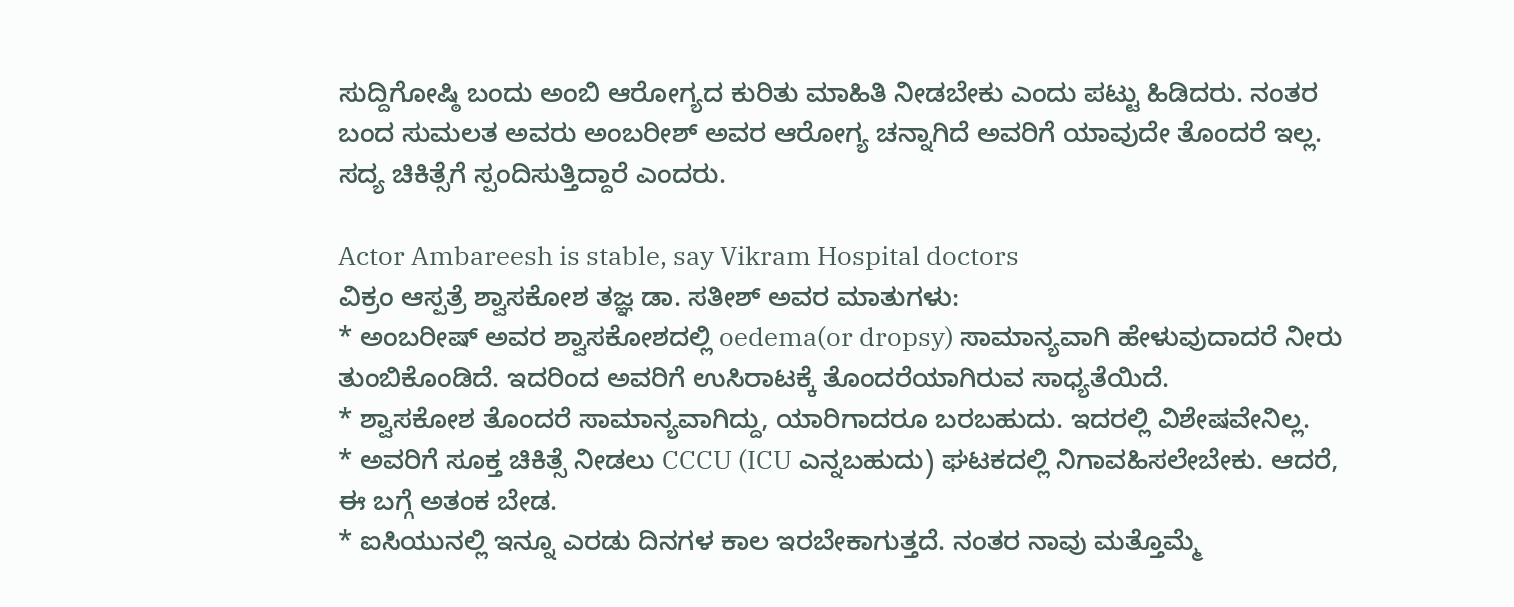ಸುದ್ದಿಗೋಷ್ಠಿ ಬಂದು ಅಂಬಿ ಆರೋಗ್ಯದ ಕುರಿತು ಮಾಹಿತಿ ನೀಡಬೇಕು ಎಂದು ಪಟ್ಟು ಹಿಡಿದರು. ನಂತರ ಬಂದ ಸುಮಲತ ಅವರು ಅಂಬರೀಶ್ ಅವರ ಆರೋಗ್ಯ ಚನ್ನಾಗಿದೆ ಅವರಿಗೆ ಯಾವುದೇ ತೊಂದರೆ ಇಲ್ಲ. ಸದ್ಯ ಚಿಕಿತ್ಸೆಗೆ ಸ್ಪಂದಿಸುತ್ತಿದ್ದಾರೆ ಎಂದರು.

Actor Ambareesh is stable, say Vikram Hospital doctors
ವಿಕ್ರಂ ಆಸ್ಪತ್ರೆ ಶ್ವಾಸಕೋಶ ತಜ್ಞ ಡಾ. ಸತೀಶ್ ಅವರ ಮಾತುಗಳು:
* ಅಂಬರೀಷ್ ಅವರ ಶ್ವಾಸಕೋಶದಲ್ಲಿ oedema(or dropsy) ಸಾಮಾನ್ಯವಾಗಿ ಹೇಳುವುದಾದರೆ ನೀರು ತುಂಬಿಕೊಂಡಿದೆ. ಇದರಿಂದ ಅವರಿಗೆ ಉಸಿರಾಟಕ್ಕೆ ತೊಂದರೆಯಾಗಿರುವ ಸಾಧ್ಯತೆಯಿದೆ.
* ಶ್ವಾಸಕೋಶ ತೊಂದರೆ ಸಾಮಾನ್ಯವಾಗಿದ್ದು, ಯಾರಿಗಾದರೂ ಬರಬಹುದು. ಇದರಲ್ಲಿ ವಿಶೇಷವೇನಿಲ್ಲ.
* ಅವರಿಗೆ ಸೂಕ್ತ ಚಿಕಿತ್ಸೆ ನೀಡಲು CCCU (ICU ಎನ್ನಬಹುದು) ಘಟಕದಲ್ಲಿ ನಿಗಾವಹಿಸಲೇಬೇಕು. ಆದರೆ, ಈ ಬಗ್ಗೆ ಅತಂಕ ಬೇಡ.
* ಐಸಿಯುನಲ್ಲಿ ಇನ್ನೂ ಎರಡು ದಿನಗಳ ಕಾಲ ಇರಬೇಕಾಗುತ್ತದೆ. ನಂತರ ನಾವು ಮತ್ತೊಮ್ಮೆ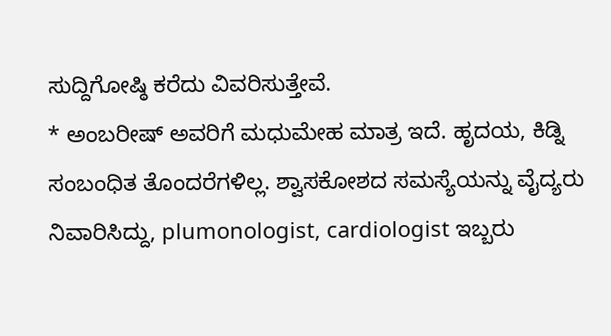ಸುದ್ದಿಗೋಷ್ಠಿ ಕರೆದು ವಿವರಿಸುತ್ತೇವೆ.
* ಅಂಬರೀಷ್ ಅವರಿಗೆ ಮಧುಮೇಹ ಮಾತ್ರ ಇದೆ. ಹೃದಯ, ಕಿಡ್ನಿ ಸಂಬಂಧಿತ ತೊಂದರೆಗಳಿಲ್ಲ. ಶ್ವಾಸಕೋಶದ ಸಮಸ್ಯೆಯನ್ನು ವೈದ್ಯರು ನಿವಾರಿಸಿದ್ದು, plumonologist, cardiologist ಇಬ್ಬರು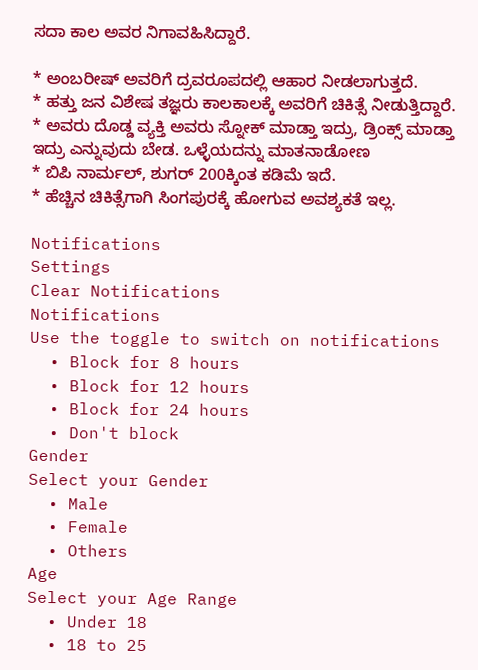ಸದಾ ಕಾಲ ಅವರ ನಿಗಾವಹಿಸಿದ್ದಾರೆ.

* ಅಂಬರೀಷ್ ಅವರಿಗೆ ದ್ರವರೂಪದಲ್ಲಿ ಆಹಾರ ನೀಡಲಾಗುತ್ತದೆ.
* ಹತ್ತು ಜನ ವಿಶೇಷ ತಜ್ಞರು ಕಾಲಕಾಲಕ್ಕೆ ಅವರಿಗೆ ಚಿಕಿತ್ಸೆ ನೀಡುತ್ತಿದ್ದಾರೆ.
* ಅವರು ದೊಡ್ಡ ವ್ಯಕ್ತಿ ಅವರು ಸ್ನೋಕ್ ಮಾಡ್ತಾ ಇದ್ರು, ಡ್ರಿಂಕ್ಸ್ ಮಾಡ್ತಾ ಇದ್ರು ಎನ್ನುವುದು ಬೇಡ. ಒಳ್ಳೆಯದನ್ನು ಮಾತನಾಡೋಣ
* ಬಿಪಿ ನಾರ್ಮಲ್, ಶುಗರ್ 200ಕ್ಕಿಂತ ಕಡಿಮೆ ಇದೆ.
* ಹೆಚ್ಚಿನ ಚಿಕಿತ್ಸೆಗಾಗಿ ಸಿಂಗಪುರಕ್ಕೆ ಹೋಗುವ ಅವಶ್ಯಕತೆ ಇಲ್ಲ.

Notifications
Settings
Clear Notifications
Notifications
Use the toggle to switch on notifications
  • Block for 8 hours
  • Block for 12 hours
  • Block for 24 hours
  • Don't block
Gender
Select your Gender
  • Male
  • Female
  • Others
Age
Select your Age Range
  • Under 18
  • 18 to 25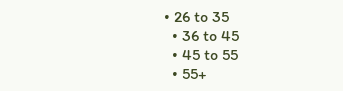• 26 to 35
  • 36 to 45
  • 45 to 55
  • 55+